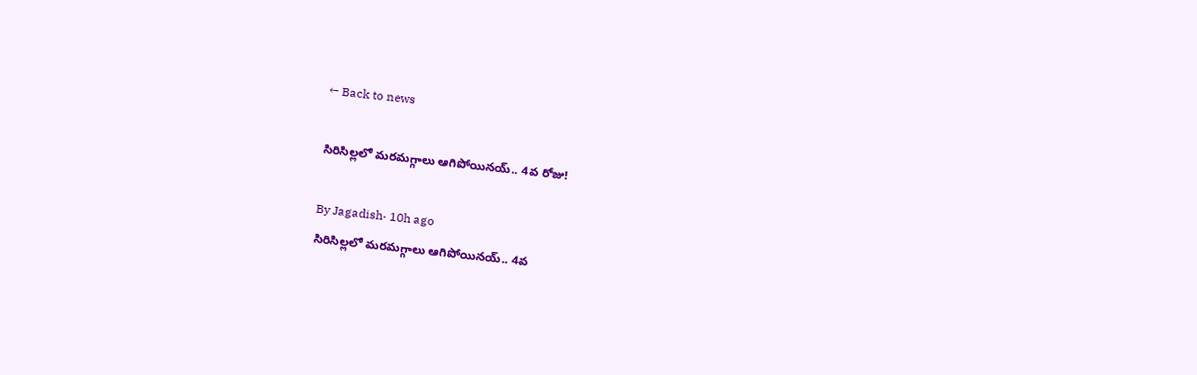← Back to news

సిరిసిల్లలో మరమగ్గాలు ఆగిపోయినయ్.. 4వ రోజు!

By Jagadish· 10h ago
సిరిసిల్లలో మరమగ్గాలు ఆగిపోయినయ్.. 4వ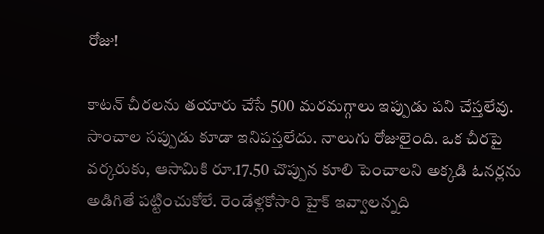రోజు!

కాటన్ చీరలను తయారు చేసే 500 మరమగ్గాలు ఇప్పుడు పని చేస్తలేవు. సాంచాల సప్పుడు కూడా ఇనిపస్తలేదు. నాలుగు రోజులైంది. ఒక చీరపై వర్కరుకు, ఆసామికి రూ.17.50 చొప్పున కూలి పెంచాలని అక్కడి ఓనర్లను అడిగితే పట్టించుకోలే. రెండేళ్లకోసారి హైక్ ఇవ్వాలన్నది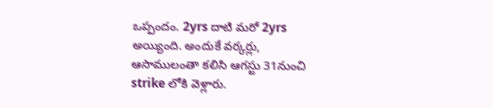ఒప్పందం. 2yrs దాటి మరో 2yrs అయ్యింది. అందుకే వర్కర్లు, ఆసాములంతా కలిసి ఆగస్టు 31నుంచి strike లోకి వెళ్లారు.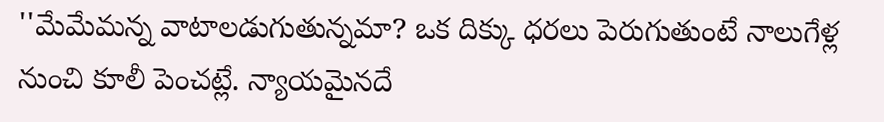''మేమేమన్న వాటాలడుగుతున్నమా? ఒక దిక్కు ధరలు పెరుగుతుంటే నాలుగేళ్ల నుంచి కూలీ పెంచట్లే. న్యాయమైనదే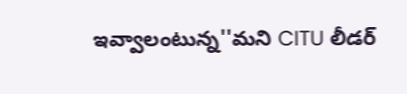ఇవ్వాలంటున్న''మని CITU లీడర్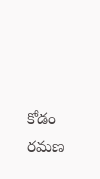కోడం రమణ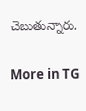చెబుతున్నారు.

More in TG